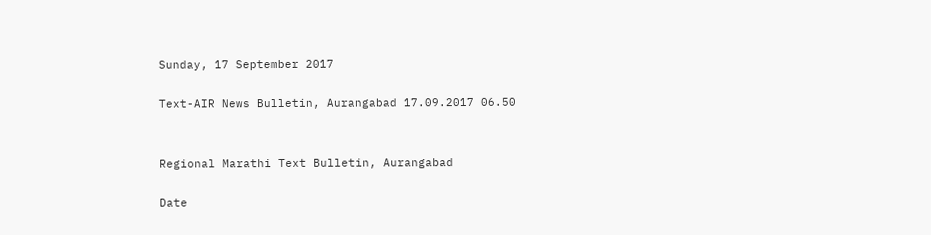Sunday, 17 September 2017

Text-AIR News Bulletin, Aurangabad 17.09.2017 06.50


Regional Marathi Text Bulletin, Aurangabad

Date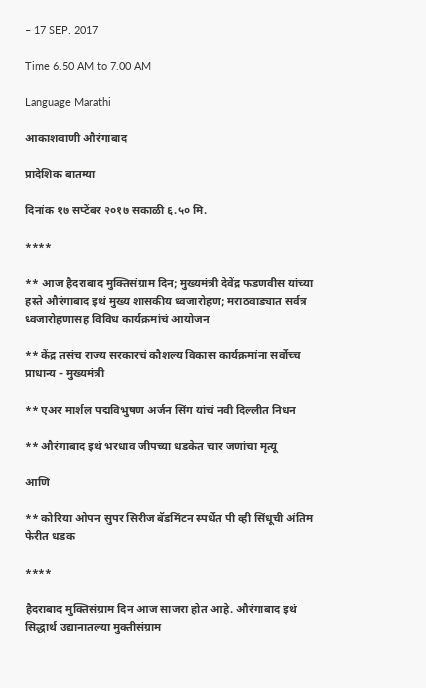– 17 SEP. 2017

Time 6.50 AM to 7.00 AM

Language Marathi

आकाशवाणी औरंगाबाद

प्रादेशिक बातम्या

दिनांक १७ सप्टेंबर २०१७ सकाळी ६.५० मि.

****

** आज हैदराबाद मुक्तिसंग्राम दिन; मुख्यमंत्री देवेंद्र फडणवीस यांच्या हस्ते औरंगाबाद इथं मुख्य शासकीय ध्वजारोहण; मराठवाड्यात सर्वत्र ध्वजारोहणासह विविध कार्यक्रमांचं आयोजन

** केंद्र तसंच राज्य सरकारचं कौशल्य विकास कार्यक्रमांना सर्वोच्च प्राधान्य - मुख्यमंत्री

** एअर मार्शल पद्मविभुषण अर्जन सिंग यांचं नवी दिल्लीत निधन

** औरंगाबाद इथं भरधाव जीपच्या धडकेत चार जणांचा मृत्यू

आणि

** कोरिया ओपन सुपर सिरीज बॅडमिंटन स्पर्धेत पी व्ही सिंधूची अंतिम फेरीत धडक

****

हैदराबाद मुक्तिसंग्राम दिन आज साजरा होत आहे. औरंगाबाद इथं सिद्धार्थ उद्यानातल्या मुक्तीसंग्राम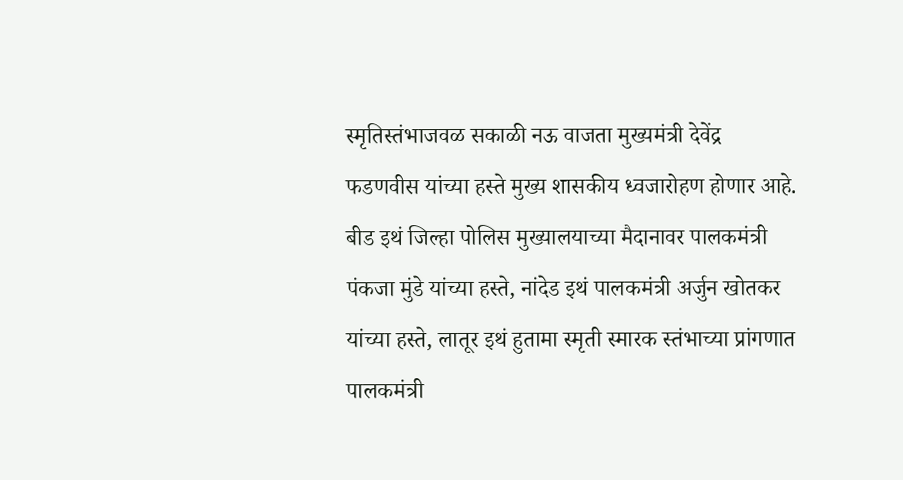स्मृतिस्तंभाजवळ सकाळी नऊ वाजता मुख्यमंत्री देवेंद्र फडणवीस यांच्या हस्ते मुख्य शासकीय ध्वजारोहण होणार आहे. बीड इथं जिल्हा पोलिस मुख्यालयाच्या मैदानावर पालकमंत्री पंकजा मुंडे यांच्या हस्ते, नांदेड इथं पालकमंत्री अर्जुन खोतकर यांच्या हस्ते, लातूर इथं हुतामा स्मृती स्मारक स्तंभाच्या प्रांगणात पालकमंत्री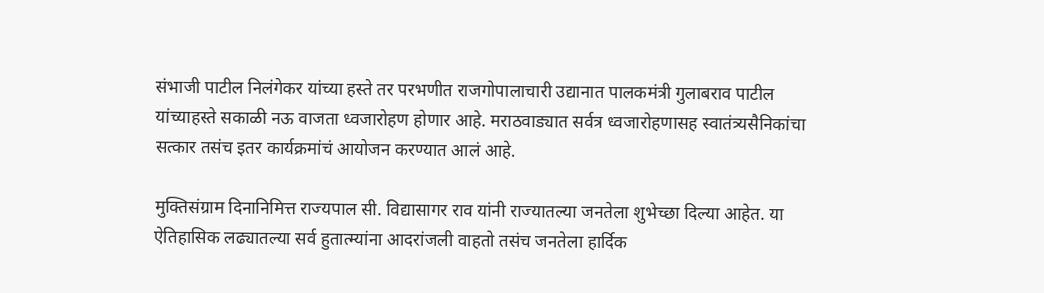संभाजी पाटील निलंगेकर यांच्या हस्ते तर परभणीत राजगोपालाचारी उद्यानात पालकमंत्री गुलाबराव पाटील यांच्याहस्ते सकाळी नऊ वाजता ध्वजारोहण होणार आहे. मराठवाड्यात सर्वत्र ध्वजारोहणासह स्वातंत्र्यसैनिकांचा सत्कार तसंच इतर कार्यक्रमांचं आयोजन करण्यात आलं आहे.

मुक्तिसंग्राम दिनानिमित्त राज्यपाल सी. विद्यासागर राव यांनी राज्यातल्या जनतेला शुभेच्छा दिल्या आहेत. या ऐतिहासिक लढ्यातल्या सर्व हुतात्म्यांना आदरांजली वाहतो तसंच जनतेला हार्दिक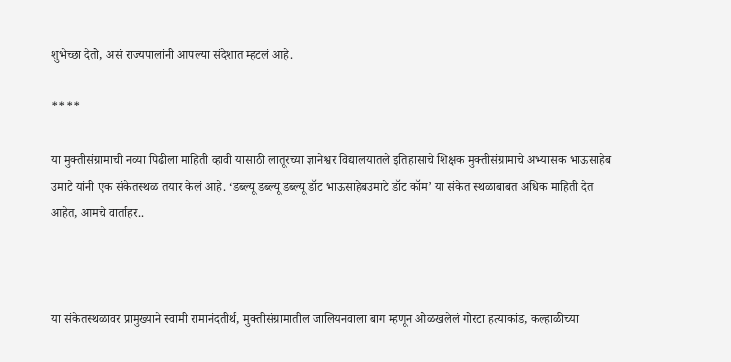शुभेच्छा देतो, असं राज्यपालांनी आपल्या संदेशात म्हटलं आहे.

****

या मुक्तीसंग्रामाची नव्या पिढीला माहिती व्हावी यासाठी लातूरच्या ज्ञानेश्वर विद्यालयातले इतिहासाचे शिक्षक मुक्तीसंग्रामाचे अभ्यासक भाऊसाहेब उमाटे यांनी एक संकेतस्थळ तयार केलं आहे. ‘डब्ल्यू डब्ल्यू डब्ल्यू डॉट भाऊसाहेबउमाटे डॉट कॉम’ या संकेत स्थळाबाबत अधिक माहिती देत आहेत, आमचे वार्ताहर..



या संकेतस्थळावर प्रामुख्याने स्वामी रामानंदतीर्थ, मुक्तीसंग्रामातील जालियनवाला बाग म्हणून ओळखलेलं गोरटा हत्याकांड, कल्हाळीच्या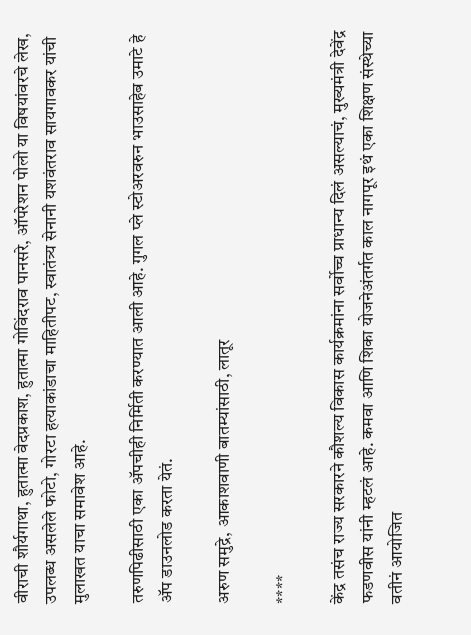वीराची शौर्यगाथा, हुतात्मा वेदप्रकाश, हुतात्मा गोविंदराव पानसरे, ऑपरेशन पोलो या विषयांवरचे लेख, उपलब्ध असलेले फोटो, गोरटा हत्याकांडाचा माहितीपट, स्वातंत्र्य सेनानी यशवंतराव सायगावकर यांची मुलाखत याचा समावेश आहे.

तरुणपिढीसाठी एका ॲपचीही निर्मिती करण्यात आली आहे. गुगल प्ले स्टोअरवरुन भाउसाहेब उमाटे हे ॲप डाउनलोड करता येतं.

अरुण समुद्रे, आकाशवाणी बातम्यांसाठी, लातूर

****

केंद्र तसंच राज्य सरकारने कौशल्य विकास कार्यक्रमांना सर्वोच्च प्राधान्य दिलं असल्याचं, मुख्यमंत्री देवेंद्र फडणवीस यांनी म्हटलं आहे. कमवा आणि शिका योजनेअंतर्गत काल नागपूर इथं एका शिक्षण संस्थेच्या वतीनं आयोजित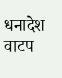धनादेश वाटप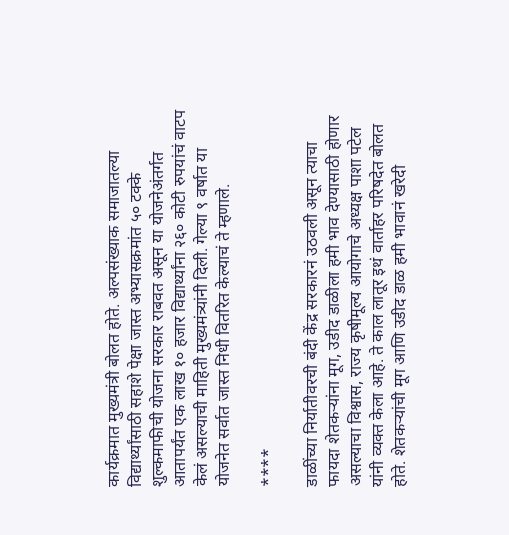कार्यक्रमात मुख्यमंत्री बोलत होते. अल्पसंख्याक समाजातल्या विद्यार्थ्यांसाठी सहाशे पेक्षा जास्त अभ्यासक्रमांत ५० टक्के शुल्कमाफीची योजना सरकार राबवत असून या योजनेअंतर्गत आतापर्यंत एक लाख १० हजार विद्यार्थ्यांना २६० कोटी रुपयांचं वाटप केलं असल्याची माहिती मुख्यमंत्र्यांनी दिली. गेल्या ९ वर्षात या योजनेत सर्वात जास्त निधी वितरित केल्याचं ते म्हणाले.

****

डाळींच्या निर्यातीवरची बंदी केंद्र सरकारनं उठवली असून त्याचा फायदा शेतकऱ्यांना मूग, उडीद डाळीला हमी भाव देण्यासाठी होणार असल्याचा विश्वास, राज्य कृषीमूल्य आयोगाचे अध्यक्ष पाशा पटेल यांनी व्यक्त केला आहे. ते काल लातूर इथं वार्ताहर परिषदेत बोलत होते. शेतकऱ्यांची मूग आणि उडीद डाळ हमी भावानं खरेदी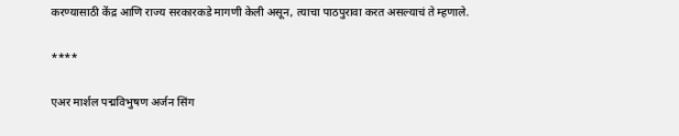करण्यासाठी केंद्र आणि राज्य सरकारकडे मागणी केली असून, त्याचा पाठपुरावा करत असल्याचं ते म्हणाले.

****

एअर मार्शल पद्मविभुषण अर्जन सिंग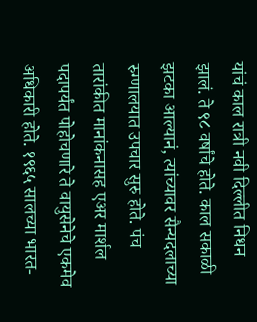यांचं काल रात्री नवी दिल्लीत निधन झालं. ते ९८ वर्षांचे होते. काल सकाळी झटका आल्यानं, त्यांच्यावर सैन्यदलाच्या रुग्णालयात उपचार सुरु होते. पंच तारांकीत मानांकनासह एअर मार्शल पदापर्यंत पोहोचणारे ते वायुसेनेचे एकमेव अधिकारी होते. १९६५ सालच्या भारत-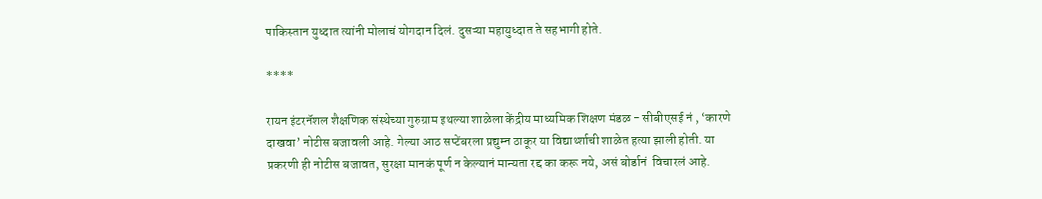पाकिस्तान युध्दात त्यांनी मोलाचं योगदान दिलं. दुसऱ्या महायुध्दात ते सहभागी होते.

****

रायन इंटरनॅशल शैक्षणिक संस्थेच्या गुरुग्राम इथल्या शाळेला केंद्रीय माध्यमिक शिक्षण मंडळ - सीबीएसई नं , ‘कारणे दाखवा’ नोटीस बजावली आहे. गेल्या आठ सप्टेंबरला प्रद्युम्न ठाकूर या विद्यार्थ्शाची शाळेत हत्या झाली होती. या प्रकरणी ही नोटीस बजावत, सुरक्षा मानकं पूर्ण न केल्यानं मान्यता रद्द का करू नये, असं बोर्डानं  विचारलं आहे.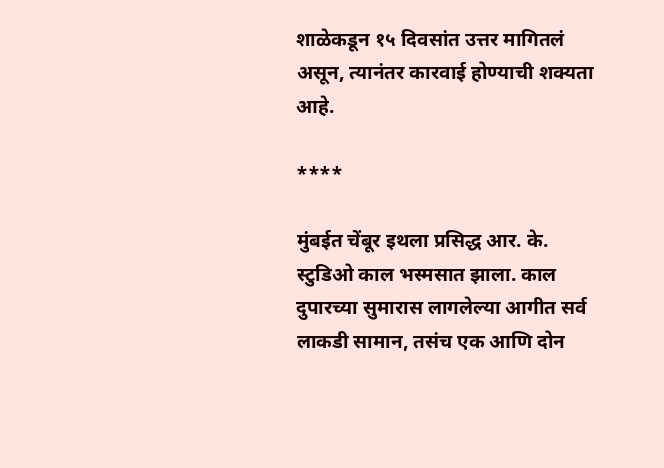शाळेकडून १५ दिवसांत उत्तर मागितलं असून, त्यानंतर कारवाई होण्याची शक्यता आहे.

****

मुंबईत चेंबूर इथला प्रसिद्ध आर. के. स्टुडिओ काल भस्मसात झाला. काल दुपारच्या सुमारास लागलेल्या आगीत सर्व लाकडी सामान, तसंच एक आणि दोन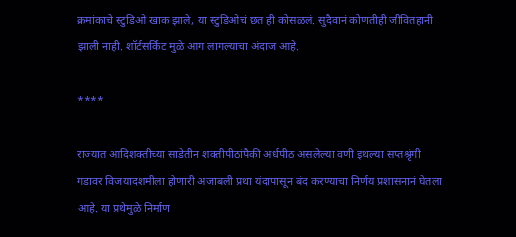क्रमांकाचे स्टुडिओ खाक झाले, या स्टुडिओचं छत ही कोसळलं. सुदैवानं कोणतीही जीवितहानी झाली नाही. शॉर्टसर्किट मुळे आग लागल्याचा अंदाज आहे.

****

राज्यात आदिशक्तीच्या साडेतीन शक्तीपीठांपैकी अर्धपीठ असलेल्या वणी इथल्या सप्तश्रृंगी गडावर विजयादशमीला होणारी अजाबली प्रथा यंदापासून बंद करण्याचा निर्णय प्रशासनानं घेतला आहे. या प्रथेमुळे निर्माण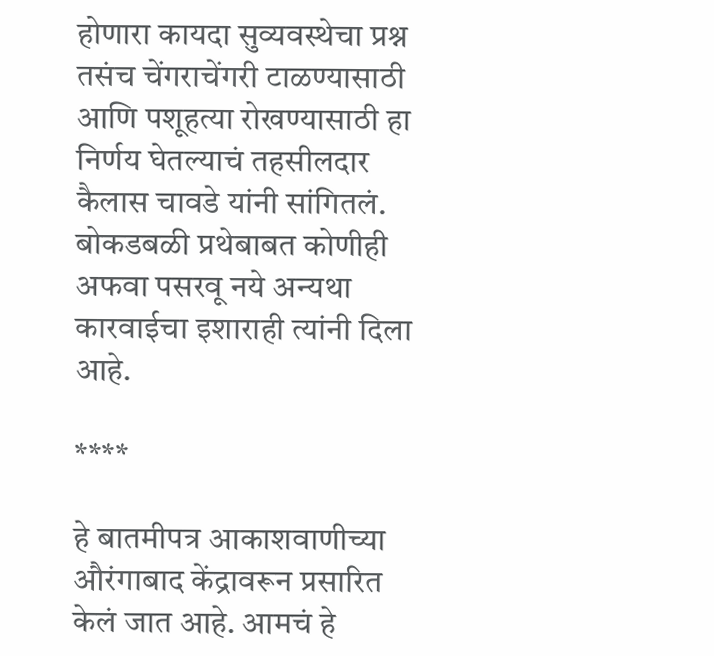होणारा कायदा सुव्यवस्थेचा प्रश्न तसंच चेंगराचेंगरी टाळण्यासाठी आणि पशूहत्या रोखण्यासाठी हा निर्णय घेतल्याचं तहसीलदार कैलास चावडे यांनी सांगितलं. बोकडबळी प्रथेबाबत कोणीही अफवा पसरवू नये अन्यथा कारवाईचा इशाराही त्यांनी दिला आहे.

****

हे बातमीपत्र आकाशवाणीच्या औरंगाबाद केंद्रावरून प्रसारित केलं जात आहे. आमचं हे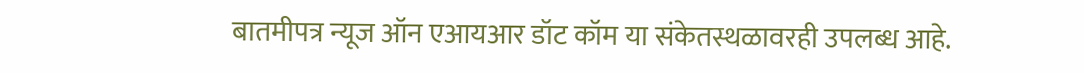बातमीपत्र न्यूज ऑन एआयआर डॉट कॉम या संकेतस्थळावरही उपलब्ध आहे.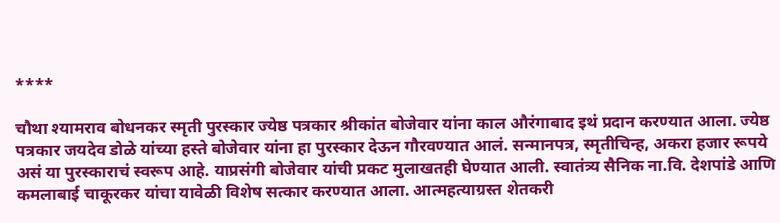****

चौथा श्यामराव बोधनकर स्मृती पुरस्कार ज्येष्ठ पत्रकार श्रीकांत बोजेवार यांना काल औरंगाबाद इथं प्रदान करण्यात आला. ज्येष्ठ पत्रकार जयदेव डोळे यांच्या हस्ते बोजेवार यांना हा पुरस्कार देऊन गौरवण्यात आलं. सन्मानपत्र, स्मृतीचिन्ह, अकरा हजार रूपये असं या पुरस्काराचं स्वरूप आहे. याप्रसंगी बोजेवार यांची प्रकट मुलाखतही घेण्यात आली. स्वातंत्र्य सैनिक ना.वि. देशपांडे आणि कमलाबाई चाकूरकर यांचा यावेळी विशेष सत्कार करण्यात आला. आत्महत्याग्रस्त शेतकरी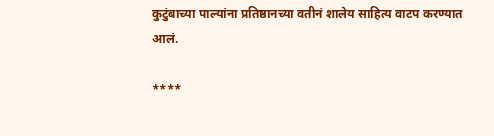कुटुंबाच्या पाल्यांना प्रतिष्ठानच्या वतीनं शालेय साहित्य वाटप करण्यात आलं.

****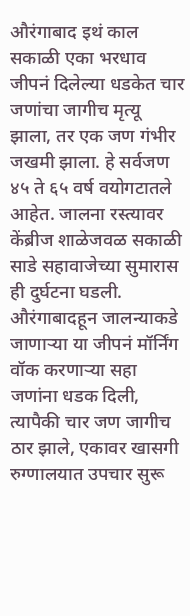औरंगाबाद इथं काल सकाळी एका भरधाव जीपनं दिलेल्या धडकेत चार जणांचा जागीच मृत्यू झाला, तर एक जण गंभीर जखमी झाला. हे सर्वजण ४५ ते ६५ वर्ष वयोगटातले आहेत. जालना रस्त्यावर केंब्रीज शाळेजवळ सकाळी साडे सहावाजेच्या सुमारास ही दुर्घटना घडली. औरंगाबादहून जालन्याकडे जाणाऱ्या या जीपनं मॉर्निंग वॉक करणाऱ्या सहा जणांना धडक दिली, त्यापैकी चार जण जागीच ठार झाले, एकावर खासगी रुग्णालयात उपचार सुरू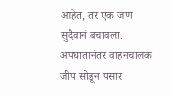आहेत, तर एक जण सुदैवानं बचावला. अपघातानंतर वाहनचालक जीप सोडून पसार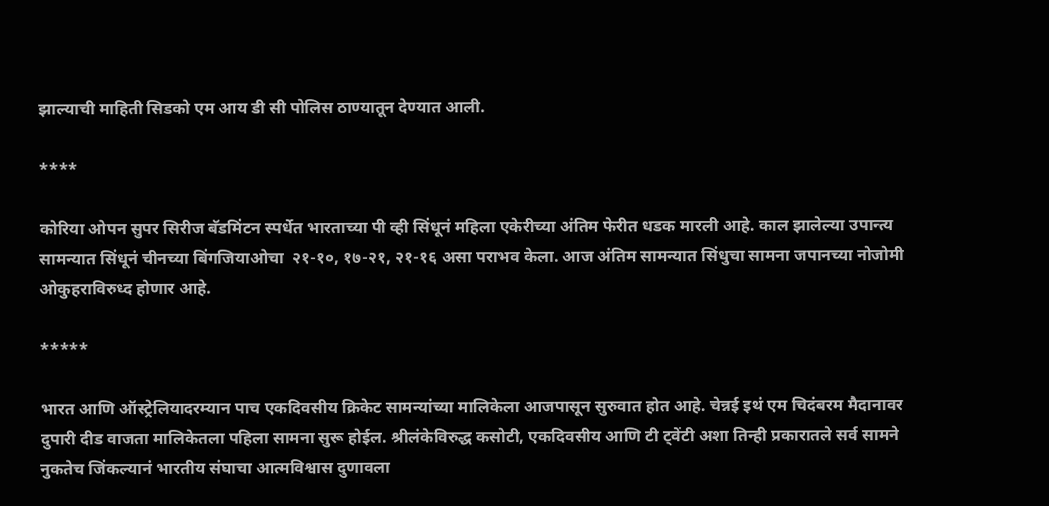झाल्याची माहिती सिडको एम आय डी सी पोलिस ठाण्यातून देण्यात आली.

****

कोरिया ओपन सुपर सिरीज बॅडमिंटन स्पर्धेत भारताच्या पी व्ही सिंधूनं महिला एकेरीच्या अंतिम फेरीत धडक मारली आहे. काल झालेल्या उपान्त्य सामन्यात सिंधूनं चीनच्या बिंगजियाओचा  २१-१०, १७-२१, २१-१६ असा पराभव केला. आज अंतिम सामन्यात सिंधुचा सामना जपानच्या नोजोमी ओकुहराविरुध्द होणार आहे.

*****

भारत आणि ऑस्ट्रेलियादरम्यान पाच एकदिवसीय क्रिकेट सामन्यांच्या मालिकेला आजपासून सुरुवात होत आहे. चेन्नई इथं एम चिदंबरम मैदानावर दुपारी दीड वाजता मालिकेतला पहिला सामना सुरू होईल. श्रीलंकेविरुद्ध कसोटी, एकदिवसीय आणि टी ट्वेंटी अशा तिन्ही प्रकारातले सर्व सामने नुकतेच जिंकल्यानं भारतीय संघाचा आत्मविश्वास दुणावला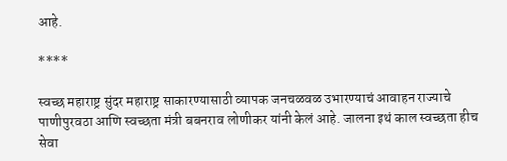आहे.

****

स्वच्छ महाराष्ट्र सुंदर महाराष्ट्र साकारण्यासाठी व्यापक जनचळवळ उभारण्याचं आवाहन राज्याचे पाणीपुरवठा आणि स्वच्छता मंत्री बबनराव लोणीकर यांनी केलं आहे. जालना इथं काल स्वच्छता हीच सेवा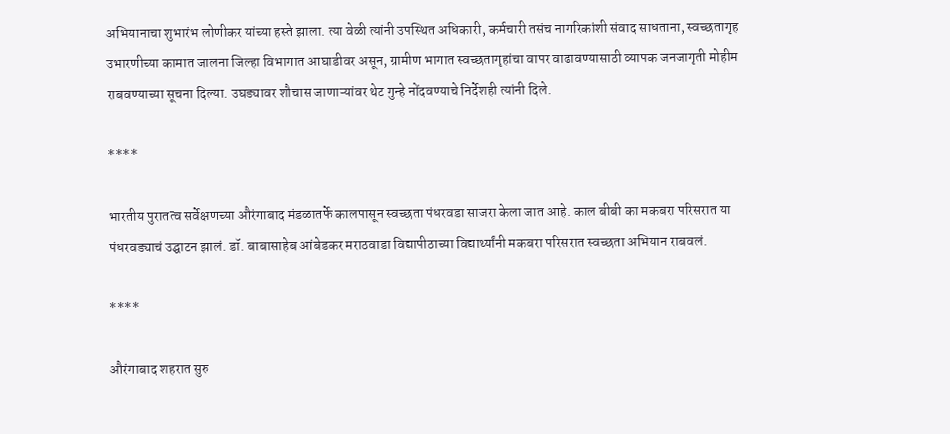अभियानाचा शुभारंभ लोणीकर यांच्या हस्ते झाला. त्या वेळी त्यांनी उपस्थित अधिकारी, कर्मचारी तसंच नागरिकांशी संवाद साधताना, स्वच्छतागृह उभारणीच्या कामात जालना जिल्हा विभागात आघाडीवर असून, ग्रामीण भागात स्वच्छतागृहांचा वापर वाढावण्यासाठी व्यापक जनजागृती मोहीम राबवण्याच्या सूचना दिल्या. उघड्यावर शौचास जाणाऱ्यांवर थेट गुन्हे नोंदवण्याचे निर्देशही त्यांनी दिले.

****

भारतीय पुरातत्व सर्वेक्षणच्या औरंगाबाद मंडळातर्फे कालपासून स्वच्छता पंधरवडा साजरा केला जात आहे. काल बीबी का मकबरा परिसरात या पंधरवड्याचं उद्घाटन झालं. डॉ. बाबासाहेब आंबेडकर मराठवाडा विद्यापीठाच्या विद्यार्थ्यांनी मकबरा परिसरात स्वच्छता अभियान राबवलं.

****

औरंगाबाद शहरात सुरु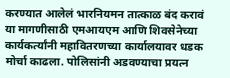करण्यात आलेलं भारनियमन तात्काळ बंद करावं या मागणीसाठी एमआयएम आणि शिवसेनेच्या कार्यकर्त्यांनी महावितरणच्या कार्यालयावर धडक मोर्चा काढला. पोलिसांनी अडवण्याचा प्रयत्न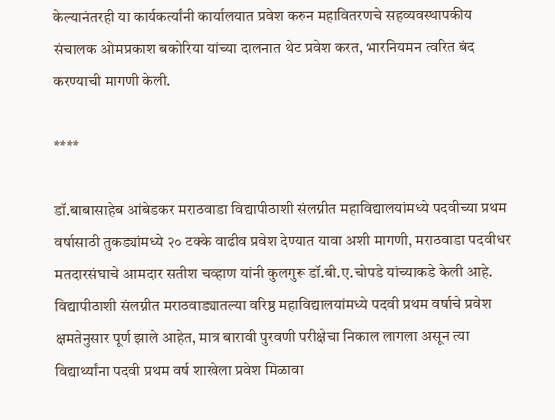केल्यानंतरही या कार्यकर्त्यांनी कार्यालयात प्रवेश करुन महावितरणचे सहव्यवस्थापकीय संचालक ओमप्रकाश बकोरिया यांच्या दालनात थेट प्रवेश करत, भारनियमन त्वरित बंद करण्याची मागणी केली.

****

डॉ.बाबासाहेब आंबेडकर मराठवाडा विद्यापीठाशी संलग्नीत महाविद्यालयांमध्ये पदवीच्या प्रथम वर्षासाठी तुकड्यांमध्ये २० टक्के वाढीव प्रवेश देण्यात यावा अशी मागणी, मराठवाडा पदवीधर मतदारसंघाचे आमदार सतीश चव्हाण यांनी कुलगुरू डॉ.बी.ए.चोपडे यांच्याकडे केली आहे. विद्यापीठाशी संलग्नीत मराठवाड्यातल्या वरिष्ठ महाविद्यालयांमध्ये पदवी प्रथम वर्षाचे प्रवेश क्षमतेनुसार पूर्ण झाले आहेत, मात्र बारावी पुरवणी परीक्षेचा निकाल लागला असून त्या विद्यार्थ्यांना पदवी प्रथम वर्ष शाखेला प्रवेश मिळावा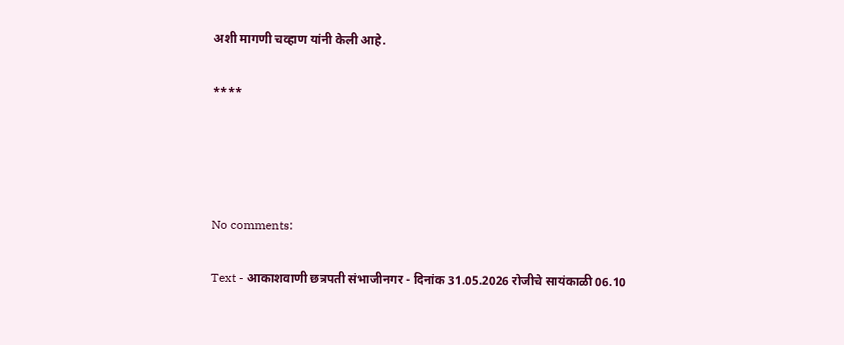अशी मागणी चव्हाण यांनी केली आहे.

****




No comments:

Text - आकाशवाणी छत्रपती संभाजीनगर - दिनांक 31.05.2026 रोजीचे सायंकाळी 06.10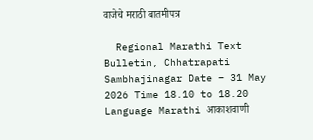वाजेचे मराठी बातमीपत्र

  Regional Marathi Text Bulletin, Chhatrapati Sambhajinagar Date – 31 May 2026 Time 18.10 to 18.20 Language Marathi आकाशवाणी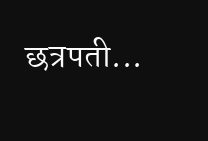छत्रपती...